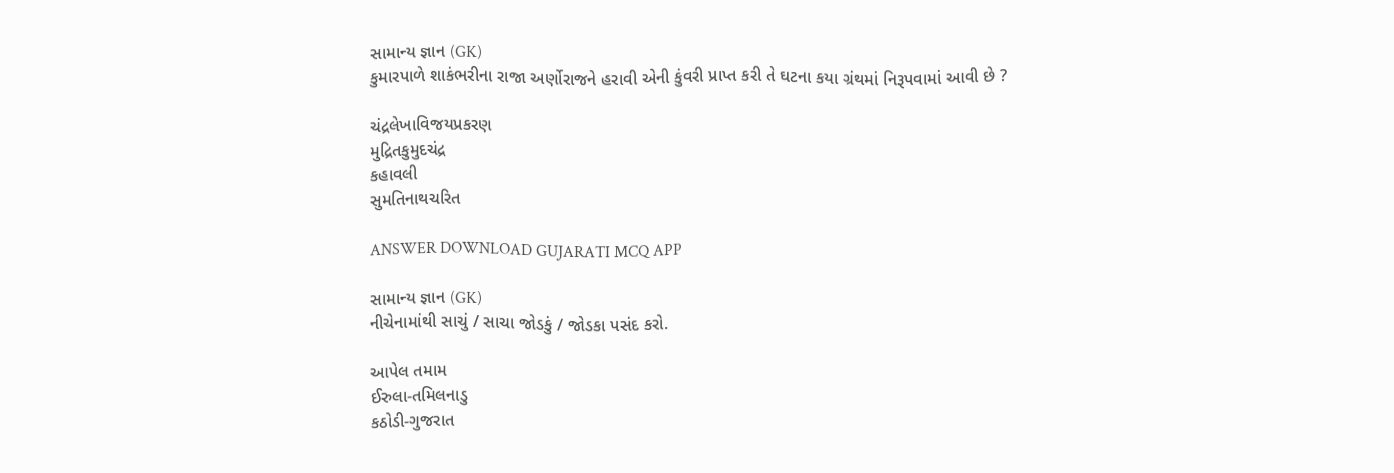સામાન્ય જ્ઞાન (GK)
કુમારપાળે શાકંભરીના રાજા અર્ણોરાજને હરાવી એની કુંવરી પ્રાપ્ત કરી તે ઘટના કયા ગ્રંથમાં નિરૂપવામાં આવી છે ?

ચંદ્રલેખાવિજયપ્રકરણ
મુદ્રિતકુમુદચંદ્ર
કહાવલી
સુમતિનાથચરિત

ANSWER DOWNLOAD GUJARATI MCQ APP

સામાન્ય જ્ઞાન (GK)
નીચેનામાંથી સાચું / સાચા જોડકું / જોડકા પસંદ કરો.

આપેલ તમામ
ઈરુલા-તમિલનાડુ
કઠોડી-ગુજરાત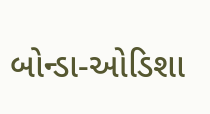બોન્ડા-ઓડિશા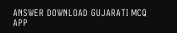ANSWER DOWNLOAD GUJARATI MCQ APP